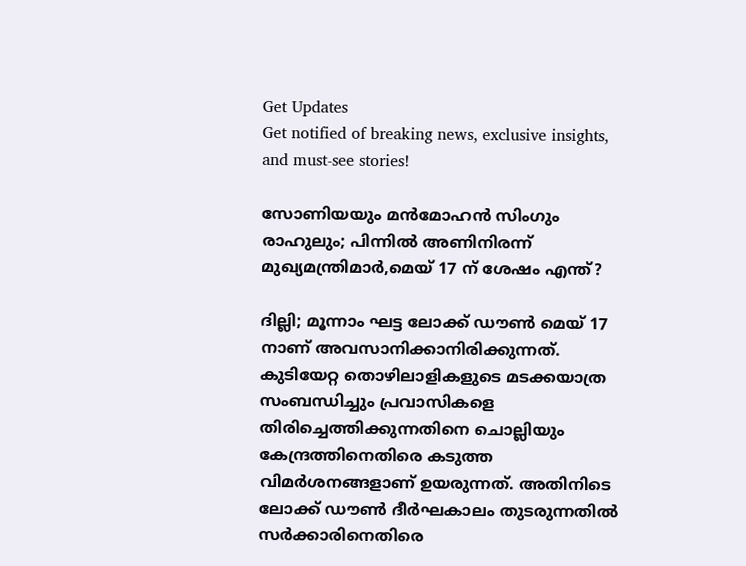Get Updates
Get notified of breaking news, exclusive insights, and must-see stories!

സോണിയയും മൻമോഹൻ സിംഗും രാഹുലും; പിന്നിൽ അണിനിരന്ന് മുഖ്യമന്ത്രിമാർ,മെയ് 17 ന് ശേഷം എന്ത്?

ദില്ലി; മൂന്നാം ഘട്ട ലോക്ക് ഡൗൺ മെയ് 17 നാണ് അവസാനിക്കാനിരിക്കുന്നത്. കുടിയേറ്റ തൊഴിലാളികളുടെ മടക്കയാത്ര സംബന്ധിച്ചും പ്രവാസികളെ തിരിച്ചെത്തിക്കുന്നതിനെ ചൊല്ലിയും കേന്ദ്രത്തിനെതിരെ കടുത്ത വിമർശനങ്ങളാണ് ഉയരുന്നത്. അതിനിടെ ലോക്ക് ഡൗൺ ദീർഘകാലം തുടരുന്നതിൽ സർക്കാരിനെതിരെ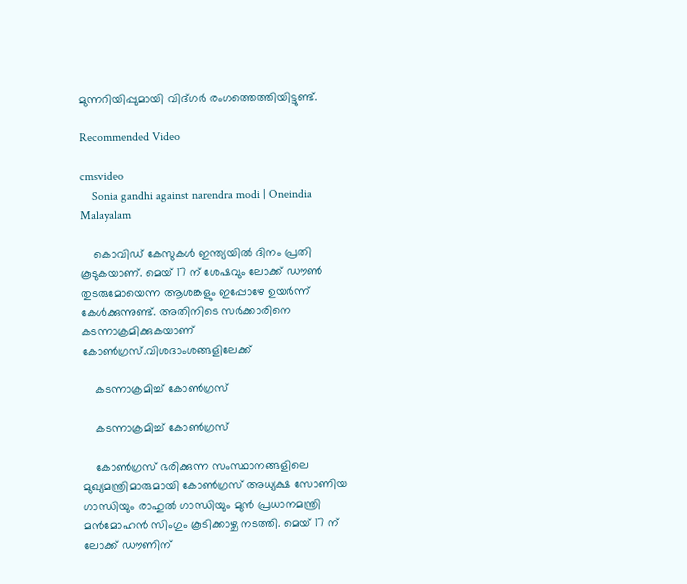മുന്നറിയിപ്പുമായി വിദ്ഗർ രംഗത്തെത്തിയിട്ടുണ്ട്.

Recommended Video

cmsvideo
    Sonia gandhi against narendra modi | Oneindia Malayalam

    കൊവിഡ് കേസുകൾ ഇന്ത്യയിൽ ദിനം പ്രതി കൂടുകയാണ്. മെയ് 17 ന് ശേഷവും ലോക്ക് ഡൗൺ തുടരുമോയെന്ന ആശങ്കളും ഇപ്പോഴേ ഉയർന്ന് കേൾക്കുന്നുണ്ട്. അതിനിടെ സർക്കാരിനെ കടന്നാക്രമിക്കുകയാണ് കോൺഗ്രസ്.വിശദാംശങ്ങളിലേക്ക്

    കടന്നാക്രമിച്ച് കോൺഗ്രസ്

    കടന്നാക്രമിച്ച് കോൺഗ്രസ്

    കോൺഗ്രസ് ഭരിക്കുന്ന സംസ്ഥാനങ്ങളിലെ മുഖ്യമന്ത്രിമാരുമായി കോൺഗ്രസ് അധ്യക്ഷ സോണിയ ഗാന്ധിയും രാഹുൽ ഗാന്ധിയും മുൻ പ്രധാനമന്ത്രി മൻമോഹൻ സിംഗും കൂടിക്കാഴ്ച നടത്തി. മെയ് 17 ന് ലോക്ക് ഡൗണിന്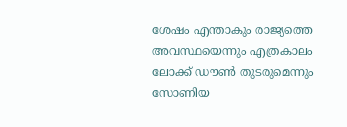ശേഷം എന്താകും രാജ്യത്തെ അവസ്ഥയെന്നും എത്രകാലം ലോക്ക് ഡൗൺ തുടരുമെന്നും സോണിയ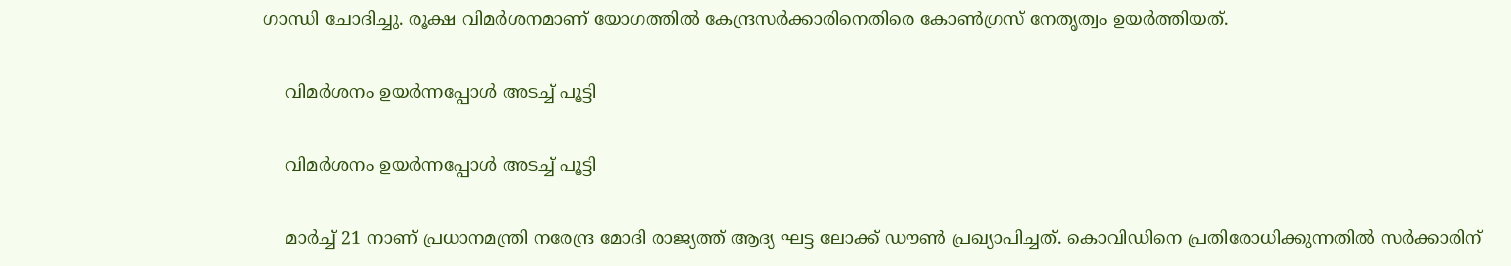ഗാന്ധി ചോദിച്ചു. രൂക്ഷ വിമർശനമാണ് യോഗത്തിൽ കേന്ദ്രസർക്കാരിനെതിരെ കോൺഗ്രസ് നേതൃത്വം ഉയർത്തിയത്.

    വിമർശനം ഉയർന്നപ്പോൾ അടച്ച് പൂട്ടി

    വിമർശനം ഉയർന്നപ്പോൾ അടച്ച് പൂട്ടി

    മാർച്ച് 21 നാണ് പ്രധാനമന്ത്രി നരേന്ദ്ര മോദി രാജ്യത്ത് ആദ്യ ഘട്ട ലോക്ക് ഡൗൺ പ്രഖ്യാപിച്ചത്. കൊവിഡിനെ പ്രതിരോധിക്കുന്നതിൽ സർക്കാരിന്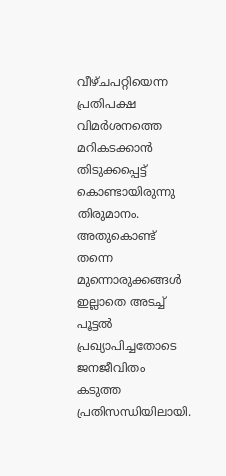വീഴ്ചപറ്റിയെന്ന പ്രതിപക്ഷ വിമർശനത്തെ മറികടക്കാൻ തിടുക്കപ്പെട്ട് കൊണ്ടായിരുന്നു തിരുമാനം. അതുകൊണ്ട് തന്നെ മുന്നൊരുക്കങ്ങൾ ഇല്ലാതെ അടച്ച് പൂട്ടൽ പ്രഖ്യാപിച്ചതോടെ ജനജീവിതം കടുത്ത പ്രതിസന്ധിയിലായി.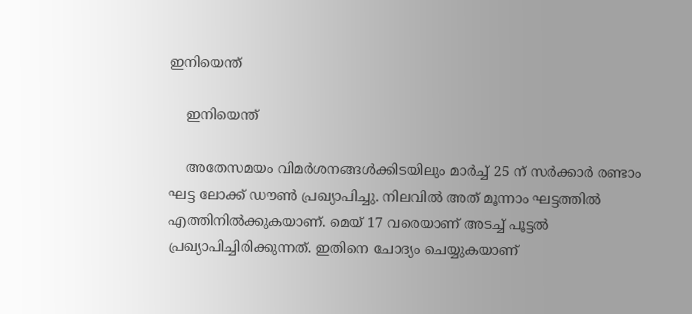ഇനിയെന്ത്

    ഇനിയെന്ത്

    അതേസമയം വിമർശനങ്ങൾക്കിടയിലും മാർച്ച് 25 ന് സർക്കാർ രണ്ടാം ഘട്ട ലോക്ക് ഡൗൺ പ്രഖ്യാപിച്ചു. നിലവിൽ അത് മൂന്നാം ഘട്ടത്തിൽ എത്തിനിൽക്കുകയാണ്. മെയ് 17 വരെയാണ് അടച്ച് പൂട്ടൽ പ്രഖ്യാപിച്ചിരിക്കുന്നത്. ഇതിനെ ചോദ്യം ചെയ്യുകയാണ്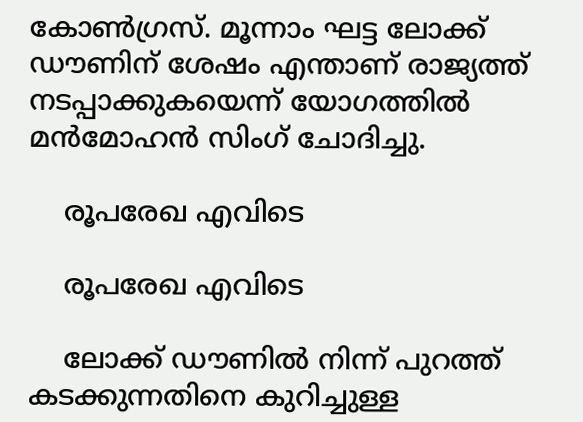കോൺഗ്രസ്. മൂന്നാം ഘട്ട ലോക്ക് ഡൗണിന് ശേഷം എന്താണ് രാജ്യത്ത് നടപ്പാക്കുകയെന്ന് യോഗത്തിൽ മൻമോഹൻ സിംഗ് ചോദിച്ചു.

    രൂപരേഖ എവിടെ

    രൂപരേഖ എവിടെ

    ലോക്ക് ഡൗണിൽ നിന്ന് പുറത്ത് കടക്കുന്നതിനെ കുറിച്ചുള്ള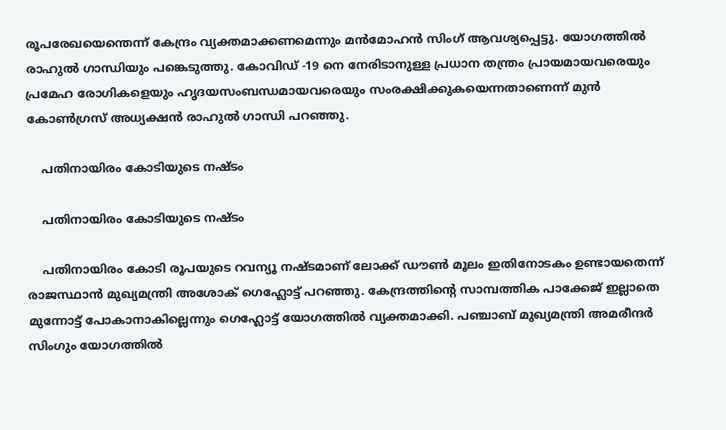രൂപരേഖയെന്തെന്ന് കേന്ദ്രം വ്യക്തമാക്കണമെന്നും മൻമോഹൻ സിംഗ് ആവശ്യപ്പെട്ടു. യോഗത്തിൽ രാഹുൽ ഗാന്ധിയും പങ്കെടുത്തു. കോവിഡ് -19 നെ നേരിടാനുള്ള പ്രധാന തന്ത്രം പ്രായമായവരെയും പ്രമേഹ രോഗികളെയും ഹൃദയസംബന്ധമായവരെയും സംരക്ഷിക്കുകയെന്നതാണെന്ന് മുൻ കോൺഗ്രസ് അധ്യക്ഷൻ രാഹുൽ ഗാന്ധി പറഞ്ഞു.

    പതിനായിരം കോടിയുടെ നഷ്ടം

    പതിനായിരം കോടിയുടെ നഷ്ടം

    പതിനായിരം കോടി രൂപയുടെ റവന്യൂ നഷ്ടമാണ് ലോക്ക് ഡൗൺ മൂലം ഇതിനോടകം ഉണ്ടായതെന്ന് രാജസ്ഥാൻ മുഖ്യമന്ത്രി അശോക് ഗെഹ്ലോട്ട് പറഞ്ഞു. കേന്ദ്രത്തിന്റെ സാമ്പത്തിക പാക്കേജ് ഇല്ലാതെ മുന്നോട്ട് പോകാനാകില്ലെന്നും ഗെഹ്ലോട്ട് യോഗത്തിൽ വ്യക്തമാക്കി. പഞ്ചാബ് മുഖ്യമന്ത്രി അമരീന്ദർ സിംഗും യോഗത്തിൽ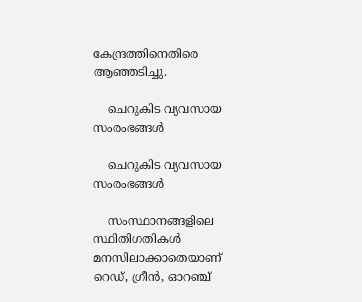കേന്ദ്രത്തിനെതിരെ ആഞ്ഞടിച്ചു.

    ചെറുകിട വ്യവസായ സംരംഭങ്ങൾ

    ചെറുകിട വ്യവസായ സംരംഭങ്ങൾ

    സംസ്ഥാനങ്ങളിലെ സ്ഥിതിഗതികൾ മനസിലാക്കാതെയാണ് റെഡ്, ഗ്രീൻ, ഓറഞ്ച്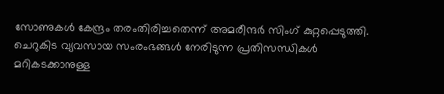സോണുകൾ കേന്ദ്രം തരംതിരിച്ചതെന്ന് അമരീന്ദർ സിംഗ് കുറ്റപ്പെടുത്തി. ചെറുകിട വ്യവസായ സംരംഭങ്ങൾ നേരിടുന്ന പ്രതിസന്ധികൾ മറികടക്കാനുള്ള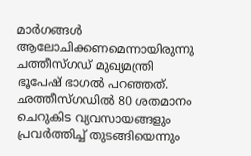മാർഗങ്ങൾ ആലോചിക്കണമെന്നായിരുന്നു ചത്തീസ്ഗഡ് മുഖ്യമന്ത്രി ഭൂപേഷ് ഭാഗൽ പറഞ്ഞത്. ഛത്തീസ്ഗഡിൽ 80 ശതമാനം ചെറുകിട വ്യവസായങ്ങളും പ്രവർത്തിച്ച് തുടങ്ങിയെന്നും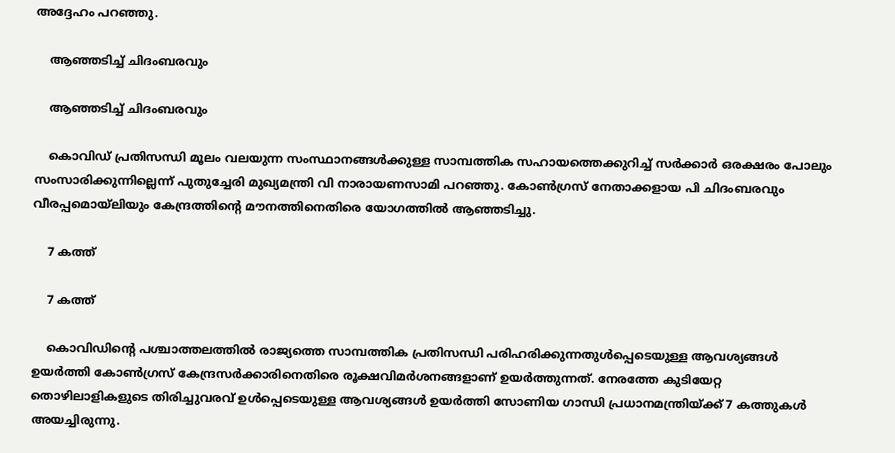അദ്ദേഹം പറഞ്ഞു.

    ആഞ്ഞടിച്ച് ചിദംബരവും

    ആഞ്ഞടിച്ച് ചിദംബരവും

    കൊവിഡ് പ്രതിസന്ധി മൂലം വലയുന്ന സംസ്ഥാനങ്ങൾക്കുള്ള സാമ്പത്തിക സഹായത്തെക്കുറിച്ച് സർക്കാർ ഒരക്ഷരം പോലും സംസാരിക്കുന്നില്ലെന്ന് പുതുച്ചേരി മുഖ്യമന്ത്രി വി നാരായണസാമി പറഞ്ഞു. കോൺഗ്രസ് നേതാക്കളായ പി ചിദംബരവും വീരപ്പമൊയ്ലിയും കേന്ദ്രത്തിന്റെ മൗനത്തിനെതിരെ യോഗത്തിൽ ആ‍ഞ്ഞടിച്ചു.

    7 കത്ത്

    7 കത്ത്

    കൊവിഡിന്റെ പശ്ചാത്തലത്തിൽ രാജ്യത്തെ സാമ്പത്തിക പ്രതിസന്ധി പരിഹരിക്കുന്നതുൾപ്പെടെയുള്ള ആവശ്യങ്ങൾ ഉയർത്തി കോൺഗ്രസ് കേന്ദ്രസർക്കാരിനെതിരെ രൂക്ഷവിമർശനങ്ങളാണ് ഉയർത്തുന്നത്. നേരത്തേ കുടിയേറ്റ തൊഴിലാളികളുടെ തിരിച്ചുവരവ് ഉൾപ്പെടെയുള്ള ആവശ്യങ്ങൾ ഉയർത്തി സോണിയ ഗാന്ധി പ്രധാനമന്ത്രിയ്ക്ക് 7 കത്തുകൾ അയച്ചിരുന്നു.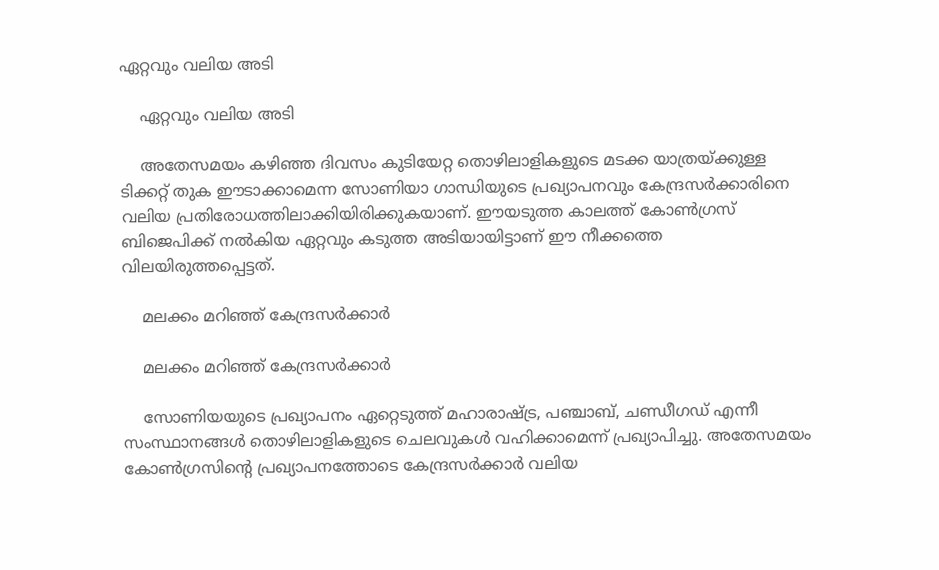ഏറ്റവും വലിയ അടി

    ഏറ്റവും വലിയ അടി

    അതേസമയം കഴിഞ്ഞ ദിവസം കുടിയേറ്റ തൊഴിലാളികളുടെ മടക്ക യാത്രയ്ക്കുള്ള ടിക്കറ്റ് തുക ഈടാക്കാമെന്ന സോണിയാ ഗാന്ധിയുടെ പ്രഖ്യാപനവും കേന്ദ്രസർക്കാരിനെ വലിയ പ്രതിരോധത്തിലാക്കിയിരിക്കുകയാണ്. ഈയടുത്ത കാലത്ത് കോൺഗ്രസ് ബിജെപിക്ക് നൽകിയ ഏറ്റവും കടുത്ത അടിയായിട്ടാണ് ഈ നീക്കത്തെ വിലയിരുത്തപ്പെട്ടത്.

    മലക്കം മറിഞ്ഞ് കേന്ദ്രസർക്കാർ

    മലക്കം മറിഞ്ഞ് കേന്ദ്രസർക്കാർ

    സോണിയയുടെ പ്രഖ്യാപനം ഏറ്റെടുത്ത് മഹാരാഷ്ട്ര, പഞ്ചാബ്, ചണ്ഡീഗഡ് എന്നീ സംസ്ഥാനങ്ങൾ തൊഴിലാളികളുടെ ചെലവുകൾ വഹിക്കാമെന്ന് പ്രഖ്യാപിച്ചു. അതേസമയം കോൺഗ്രസിന്റെ പ്രഖ്യാപനത്തോടെ കേന്ദ്രസർക്കാർ വലിയ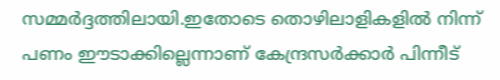സമ്മർദ്ദത്തിലായി.ഇതോടെ തൊഴിലാളികളില്‍ നിന്ന് പണം ഈടാക്കില്ലെന്നാണ് കേന്ദ്രസർക്കാർ പിന്നീട്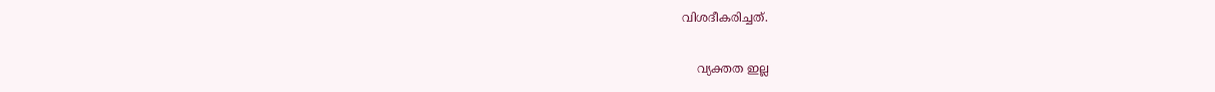വിശദീകരിച്ചത്.

    വ്യക്തത ഇല്ല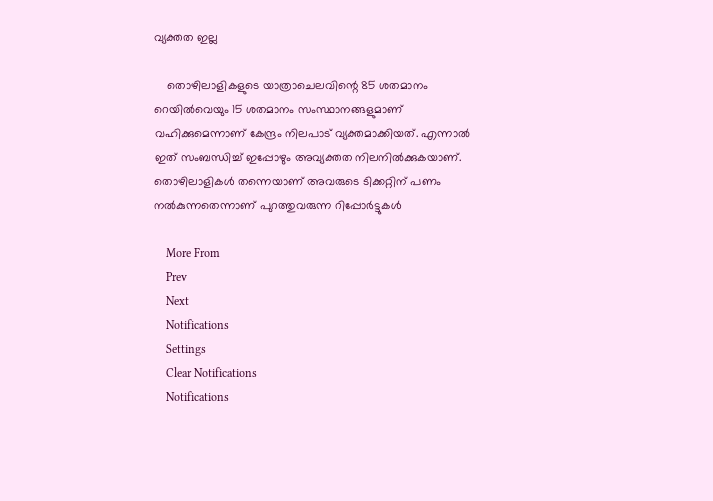വ്യക്തത ഇല്ല

    തൊഴിലാളികളുടെ യാത്രാചെലവിന്റെ 85 ശതമാനം റെയില്‍വെയും 15 ശതമാനം സംസ്ഥാനങ്ങളുമാണ് വഹിക്കുമെന്നാണ് കേന്ദ്രം നിലപാട് വ്യക്തമാക്കിയത്. എന്നാൽ ഇത് സംബന്ധിച്ച് ഇപ്പോഴും അവ്യക്തത നിലനിൽക്കുകയാണ്. തൊഴിലാളികൾ തന്നെയാണ് അവരുടെ ടിക്കറ്റിന് പണം നൽകുന്നതെന്നാണ് പുറത്തുവരുന്ന റിപ്പോർട്ടുകൾ

    More From
    Prev
    Next
    Notifications
    Settings
    Clear Notifications
    Notifications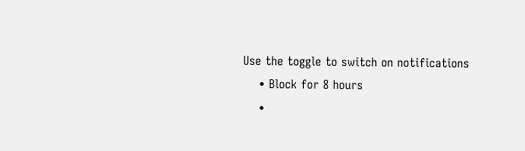Use the toggle to switch on notifications
    • Block for 8 hours
    •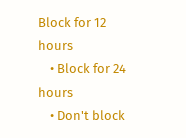Block for 12 hours
    • Block for 24 hours
    • Don't block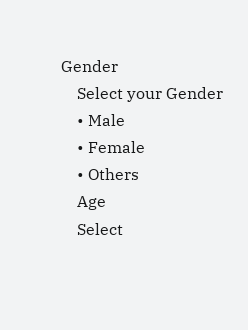Gender
    Select your Gender
    • Male
    • Female
    • Others
    Age
    Select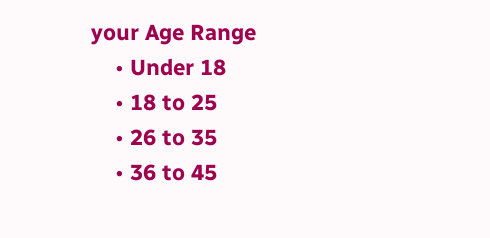your Age Range
    • Under 18
    • 18 to 25
    • 26 to 35
    • 36 to 45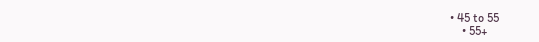• 45 to 55
    • 55+